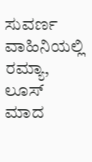ಸುವರ್ಣ ವಾಹಿನಿಯಲ್ಲಿ ರಮ್ಯಾ, ಲೂಸ್ ಮಾದ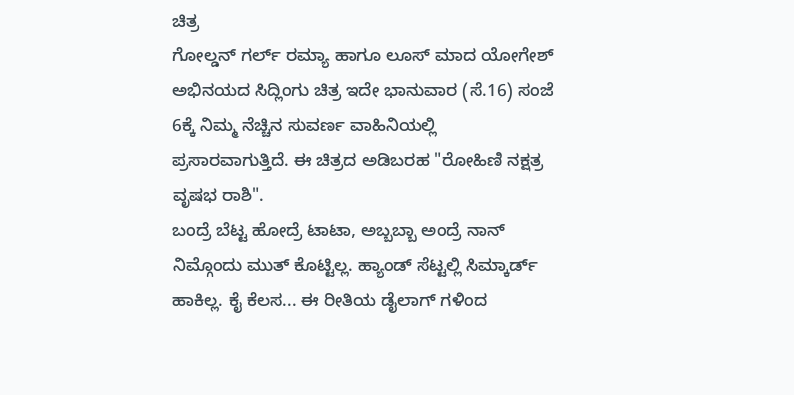ಚಿತ್ರ
ಗೋಲ್ಡನ್ ಗರ್ಲ್ ರಮ್ಯಾ ಹಾಗೂ ಲೂಸ್ ಮಾದ ಯೋಗೇಶ್ ಅಭಿನಯದ ಸಿದ್ಲಿಂಗು ಚಿತ್ರ ಇದೇ ಭಾನುವಾರ (ಸೆ.16) ಸಂಜೆ 6ಕ್ಕೆ ನಿಮ್ಮ ನೆಚ್ಚಿನ ಸುವರ್ಣ ವಾಹಿನಿಯಲ್ಲಿ ಪ್ರಸಾರವಾಗುತ್ತಿದೆ. ಈ ಚಿತ್ರದ ಅಡಿಬರಹ "ರೋಹಿಣಿ ನಕ್ಷತ್ರ ವೃಷಭ ರಾಶಿ".
ಬಂದ್ರೆ ಬೆಟ್ಟ ಹೋದ್ರೆ ಟಾಟಾ, ಅಬ್ಬಬ್ಬಾ ಅಂದ್ರೆ ನಾನ್ ನಿಮ್ಗೊಂದು ಮುತ್ ಕೊಟ್ಟಿಲ್ಲ. ಹ್ಯಾಂಡ್ ಸೆಟ್ಟಲ್ಲಿ ಸಿಮ್ಕಾರ್ಡ್ ಹಾಕಿಲ್ಲ. ಕೈ ಕೆಲಸ... ಈ ರೀತಿಯ ಡೈಲಾಗ್ ಗಳಿಂದ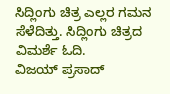ಸಿದ್ಲಿಂಗು ಚಿತ್ರ ಎಲ್ಲರ ಗಮನ ಸೆಳೆದಿತ್ತು. ಸಿದ್ಲಿಂಗು ಚಿತ್ರದ ವಿಮರ್ಶೆ ಓದಿ.
ವಿಜಯ್ ಪ್ರಸಾದ್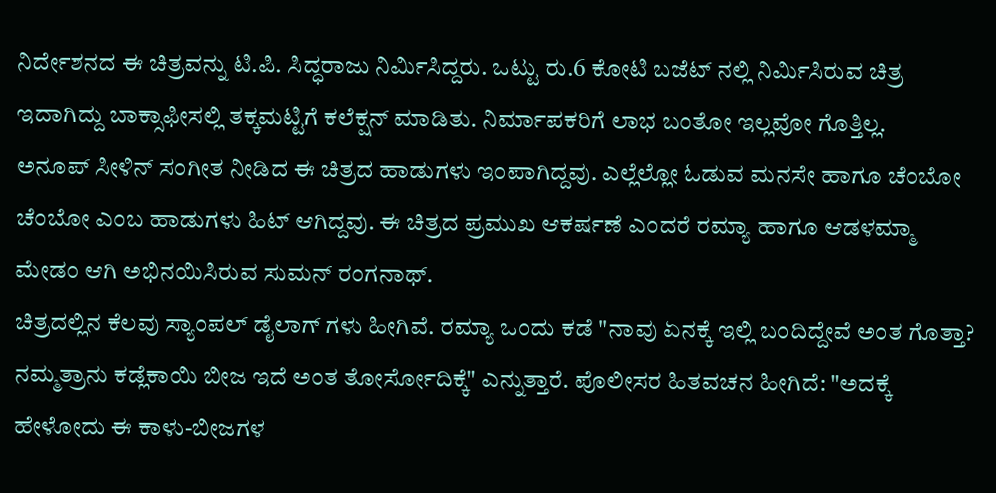ನಿರ್ದೇಶನದ ಈ ಚಿತ್ರವನ್ನು ಟಿ.ಪಿ. ಸಿದ್ಧರಾಜು ನಿರ್ಮಿಸಿದ್ದರು. ಒಟ್ಟು ರು.6 ಕೋಟಿ ಬಜೆಟ್ ನಲ್ಲಿ ನಿರ್ಮಿಸಿರುವ ಚಿತ್ರ ಇದಾಗಿದ್ದು ಬಾಕ್ಸಾಫೀಸಲ್ಲಿ ತಕ್ಕಮಟ್ಟಿಗೆ ಕಲೆಕ್ಷನ್ ಮಾಡಿತು. ನಿರ್ಮಾಪಕರಿಗೆ ಲಾಭ ಬಂತೋ ಇಲ್ಲವೋ ಗೊತ್ತಿಲ್ಲ.
ಅನೂಪ್ ಸೀಳಿನ್ ಸಂಗೀತ ನೀಡಿದ ಈ ಚಿತ್ರದ ಹಾಡುಗಳು ಇಂಪಾಗಿದ್ದವು. ಎಲ್ಲೆಲ್ಲೋ ಓಡುವ ಮನಸೇ ಹಾಗೂ ಚೆಂಬೋ ಚೆಂಬೋ ಎಂಬ ಹಾಡುಗಳು ಹಿಟ್ ಆಗಿದ್ದವು. ಈ ಚಿತ್ರದ ಪ್ರಮುಖ ಆಕರ್ಷಣೆ ಎಂದರೆ ರಮ್ಯಾ ಹಾಗೂ ಆಡಳಮ್ಮಾ ಮೇಡಂ ಆಗಿ ಅಭಿನಯಿಸಿರುವ ಸುಮನ್ ರಂಗನಾಥ್.
ಚಿತ್ರದಲ್ಲಿನ ಕೆಲವು ಸ್ಯಾಂಪಲ್ ಡೈಲಾಗ್ ಗಳು ಹೀಗಿವೆ. ರಮ್ಯಾ ಒಂದು ಕಡೆ "ನಾವು ಏನಕ್ಕೆ ಇಲ್ಲಿ ಬಂದಿದ್ದೇವೆ ಅಂತ ಗೊತ್ತಾ? ನಮ್ಮತ್ರಾನು ಕಡ್ಲೆಕಾಯಿ ಬೀಜ ಇದೆ ಅಂತ ತೋರ್ಸೋದಿಕ್ಕೆ" ಎನ್ನುತ್ತಾರೆ. ಪೊಲೀಸರ ಹಿತವಚನ ಹೀಗಿದೆ: "ಅದಕ್ಕೆ ಹೇಳೋದು ಈ ಕಾಳು-ಬೀಜಗಳ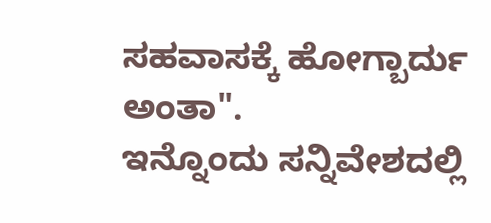ಸಹವಾಸಕ್ಕೆ ಹೋಗ್ಬಾರ್ದು ಅಂತಾ".
ಇನ್ನೊಂದು ಸನ್ನಿವೇಶದಲ್ಲಿ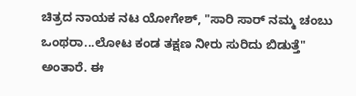ಚಿತ್ರದ ನಾಯಕ ನಟ ಯೋಗೇಶ್, "ಸಾರಿ ಸಾರ್ ನಮ್ಮ ಚಂಬು ಒಂಥರಾ...ಲೋಟ ಕಂಡ ತಕ್ಷಣ ನೀರು ಸುರಿದು ಬಿಡುತ್ತೆ" ಅಂತಾರೆ. ಈ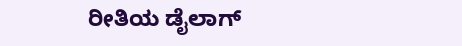ರೀತಿಯ ಡೈಲಾಗ್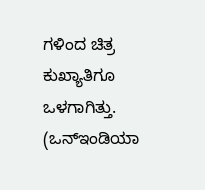ಗಳಿಂದ ಚಿತ್ರ ಕುಖ್ಯಾತಿಗೂ ಒಳಗಾಗಿತ್ತು. (ಒನ್ಇಂಡಿಯಾ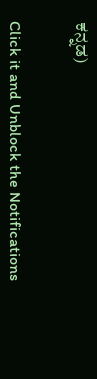ಕನ್ನಡ)


Click it and Unblock the Notifications